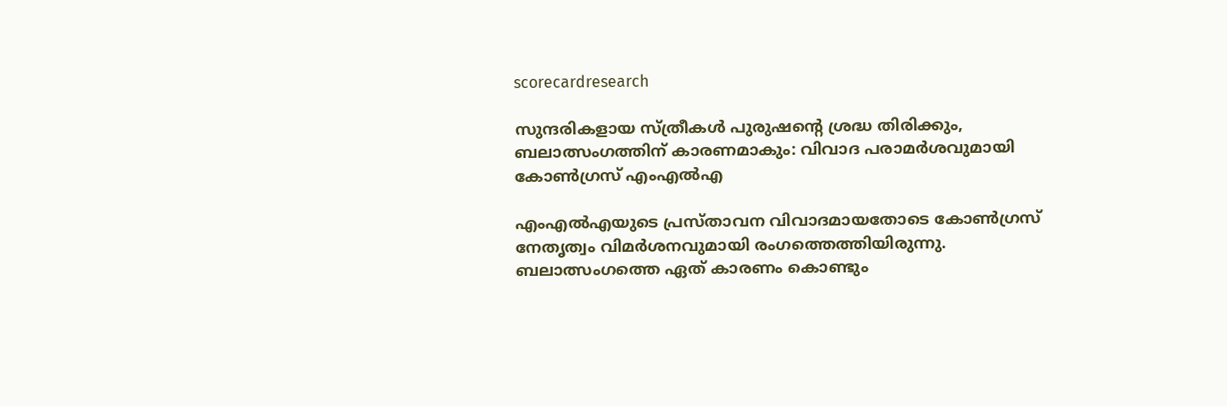scorecardresearch

സുന്ദരികളായ സ്ത്രീകൾ പുരുഷന്‍റെ ശ്രദ്ധ തിരിക്കും, ബലാത്സംഗത്തിന് കാരണമാകും: വിവാദ പരാമർശവുമായി കോൺഗ്രസ് എംഎൽഎ

എംഎല്‍എയുടെ പ്രസ്താവന വിവാദമായതോടെ കോണ്‍ഗ്രസ് നേതൃത്വം വിമര്‍ശനവുമായി രംഗത്തെത്തിയിരുന്നു. ബലാത്സംഗത്തെ ഏത് കാരണം കൊണ്ടും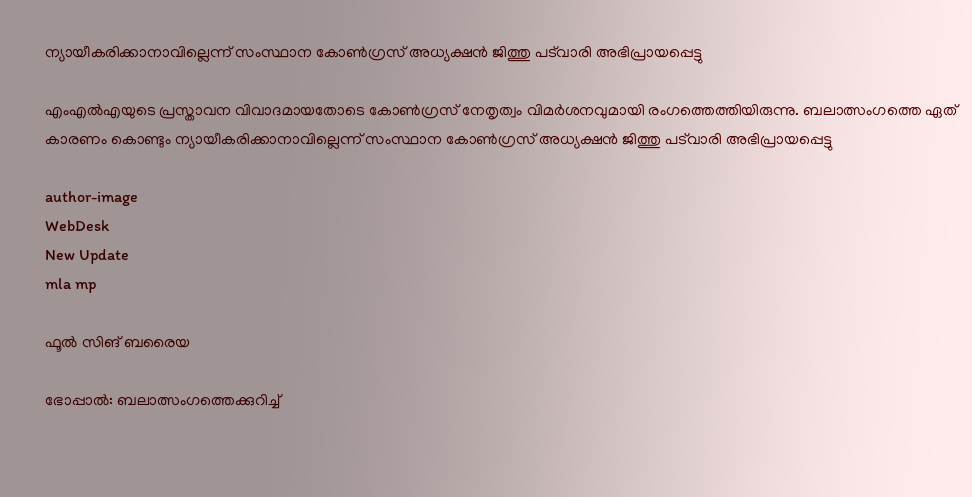ന്യായീകരിക്കാനാവില്ലെന്ന് സംസ്ഥാന കോണ്‍ഗ്രസ് അധ്യക്ഷന്‍ ജിത്തു പട്‌വാരി അഭിപ്രായപ്പെട്ടു

എംഎല്‍എയുടെ പ്രസ്താവന വിവാദമായതോടെ കോണ്‍ഗ്രസ് നേതൃത്വം വിമര്‍ശനവുമായി രംഗത്തെത്തിയിരുന്നു. ബലാത്സംഗത്തെ ഏത് കാരണം കൊണ്ടും ന്യായീകരിക്കാനാവില്ലെന്ന് സംസ്ഥാന കോണ്‍ഗ്രസ് അധ്യക്ഷന്‍ ജിത്തു പട്‌വാരി അഭിപ്രായപ്പെട്ടു

author-image
WebDesk
New Update
mla mp

ഫൂല്‍ സിങ് ബരൈയ

ഭോപ്പാല്‍: ബലാത്സംഗത്തെക്കുറിച്ച്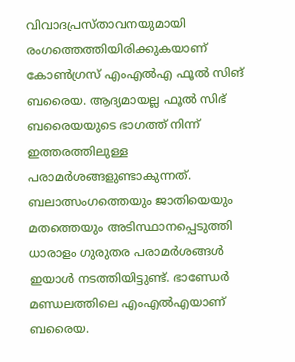വിവാദപ്രസ്താവനയുമായി രംഗത്തെത്തിയിരിക്കുകയാണ് കോണ്‍ഗ്രസ് എംഎല്‍എ ഫൂല്‍ സിങ് ബരൈയ. ആദ്യമായല്ല ഫൂല്‍ സിഭ് ബരൈയയുടെ ഭാഗത്ത് നിന്ന് ഇത്തരത്തിലുള്ള പരാമര്‍ശങ്ങളുണ്ടാകുന്നത്. ബലാത്സംഗത്തെയും ജാതിയെയും മതത്തെയും അടിസ്ഥാനപ്പെടുത്തി ധാരാളം ഗുരുതര പരാമര്‍ശങ്ങള്‍ ഇയാള്‍ നടത്തിയിട്ടുണ്ട്. ഭാണ്ഡേര്‍ മണ്ഡലത്തിലെ എംഎല്‍എയാണ് ബരൈയ.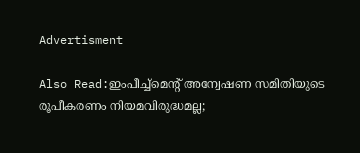Advertisment

Also Read:ഇംപീച്ച്‌മെന്റ് അന്വേഷണ സമിതിയുടെ രൂപീകരണം നിയമവിരുദ്ധമല്ല;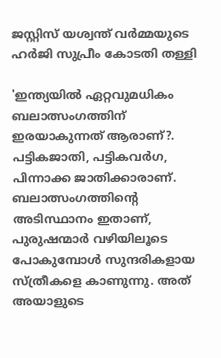ജസ്റ്റിസ് യശ്വന്ത് വർമ്മയുടെ ഹർജി സുപ്രീം കോടതി തള്ളി

'ഇന്ത്യയില്‍ ഏറ്റവുമധികം ബലാത്സംഗത്തിന് ഇരയാകുന്നത് ആരാണ്?. പട്ടികജാതി, പട്ടികവര്‍ഗ, പിന്നാക്ക ജാതിക്കാരാണ്. ബലാത്സംഗത്തിന്റെ അടിസ്ഥാനം ഇതാണ്, പുരുഷന്മാര്‍ വഴിയിലൂടെ പോകുമ്പോള്‍ സുന്ദരികളായ സ്ത്രീകളെ കാണുന്നു. അത് അയാളുടെ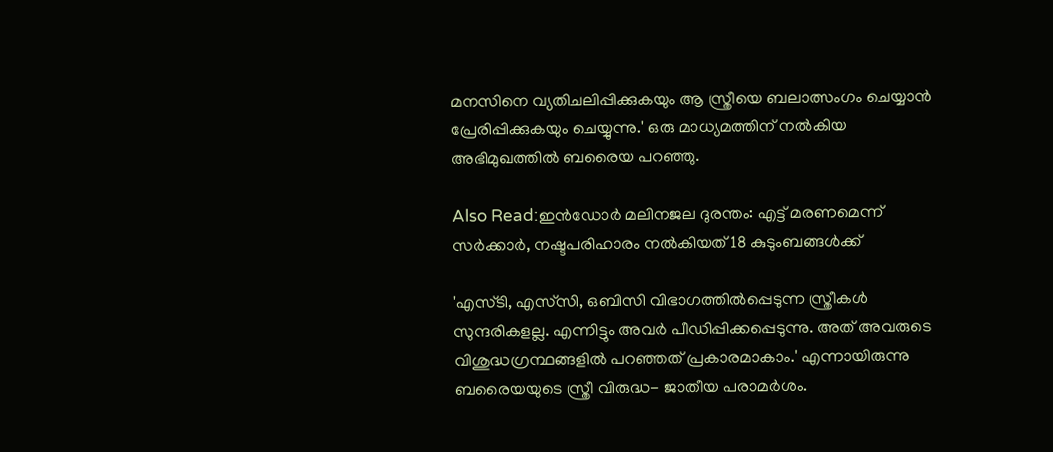മനസിനെ വ്യതിചലിപ്പിക്കുകയും ആ സ്ത്രീയെ ബലാത്സംഗം ചെയ്യാന്‍ പ്രേരിപ്പിക്കുകയും ചെയ്യുന്നു.' ഒരു മാധ്യമത്തിന് നല്‍കിയ അഭിമുഖത്തില്‍ ബരൈയ പറഞ്ഞു.

Also Read:ഇൻഡോർ മലിനജല ദുരന്തം: എട്ട് മരണമെന്ന് സർക്കാർ, നഷ്ടപരിഹാരം നൽകിയത് 18 കുടുംബങ്ങൾക്ക്

'എസ്ടി, എസ്‌സി, ഒബിസി വിഭാഗത്തില്‍പ്പെടുന്ന സ്ത്രീകള്‍ സുന്ദരികളല്ല. എന്നിട്ടും അവര്‍ പീഡിപ്പിക്കപ്പെടുന്നു. അത് അവരുടെ വിശുദ്ധഗ്രന്ഥങ്ങളില്‍ പറഞ്ഞത് പ്രകാരമാകാം.' എന്നായിരുന്നു ബരൈയയുടെ സ്ത്രീ വിരുദ്ധ- ജാതീയ പരാമര്‍ശം.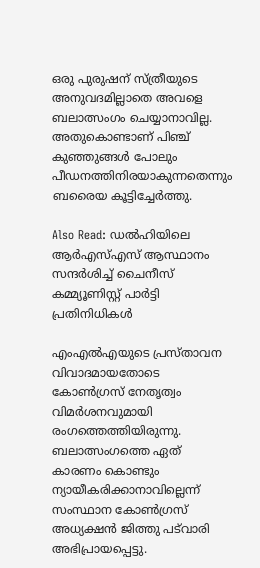ഒരു പുരുഷന് സ്ത്രീയുടെ അനുവദമില്ലാതെ അവളെ ബലാത്സംഗം ചെയ്യാനാവില്ല. അതുകൊണ്ടാണ് പിഞ്ച് കുഞ്ഞുങ്ങള്‍ പോലും പീഡനത്തിനിരയാകുന്നതെന്നും ബരൈയ കൂട്ടിച്ചേര്‍ത്തു.

Also Read: ഡൽഹിയിലെ ആർഎസ്എസ് ആസ്ഥാനം സന്ദർശിച്ച് ചൈനീസ് കമ്മ്യൂണിസ്റ്റ് പാർട്ടി പ്രതിനിധികൾ

എംഎല്‍എയുടെ പ്രസ്താവന വിവാദമായതോടെ കോണ്‍ഗ്രസ് നേതൃത്വം വിമര്‍ശനവുമായി രംഗത്തെത്തിയിരുന്നു. ബലാത്സംഗത്തെ ഏത് കാരണം കൊണ്ടും ന്യായീകരിക്കാനാവില്ലെന്ന് സംസ്ഥാന കോണ്‍ഗ്രസ് അധ്യക്ഷന്‍ ജിത്തു പട്‌വാരി അഭിപ്രായപ്പെട്ടു.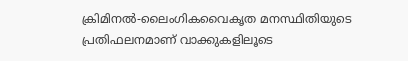ക്രിമിനല്‍-ലൈംഗികവൈകൃത മനസ്ഥിതിയുടെ പ്രതിഫലനമാണ് വാക്കുകളിലൂടെ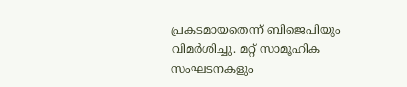പ്രകടമായതെന്ന് ബിജെപിയും വിമര്‍ശിച്ചു. മറ്റ് സാമൂഹിക സംഘടനകളും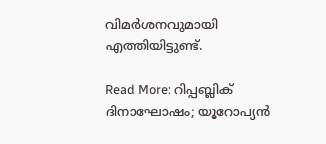വിമര്‍ശനവുമായി എത്തിയിട്ടുണ്ട്.

Read More: റിപ്പബ്ലിക് ദിനാഘോഷം; യൂറോപ്യൻ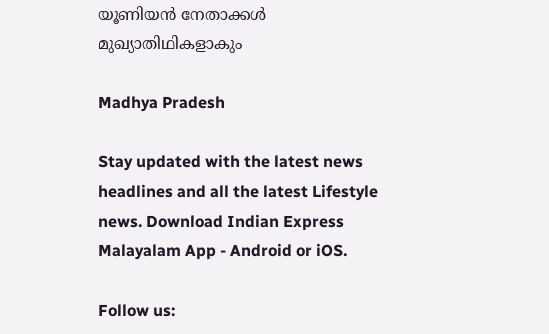യൂണിയൻ നേതാക്കൾ മുഖ്യാതിഥികളാകും

Madhya Pradesh

Stay updated with the latest news headlines and all the latest Lifestyle news. Download Indian Express Malayalam App - Android or iOS.

Follow us: